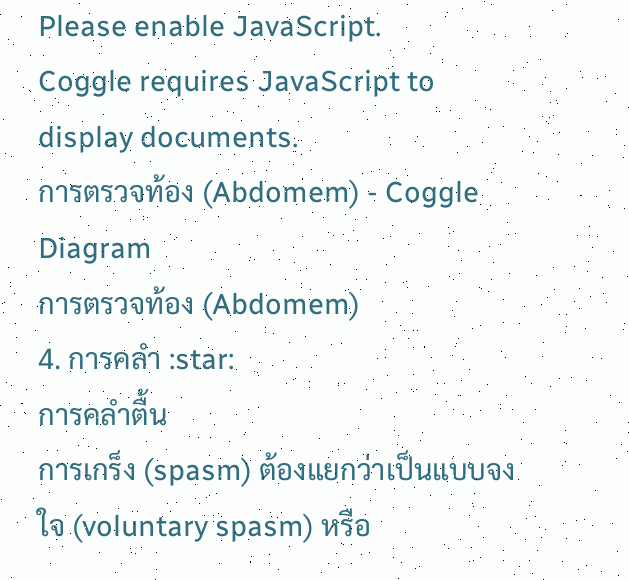Please enable JavaScript.
Coggle requires JavaScript to display documents.
การตรวจท้อง (Abdomem) - Coggle Diagram
การตรวจท้อง (Abdomem)
4. การคลำ :star:
การคลำตื้น
การเกร็ง (spasm) ต้องแยกว่าเป็นแบบจงใจ (voluntary spasm) หรือ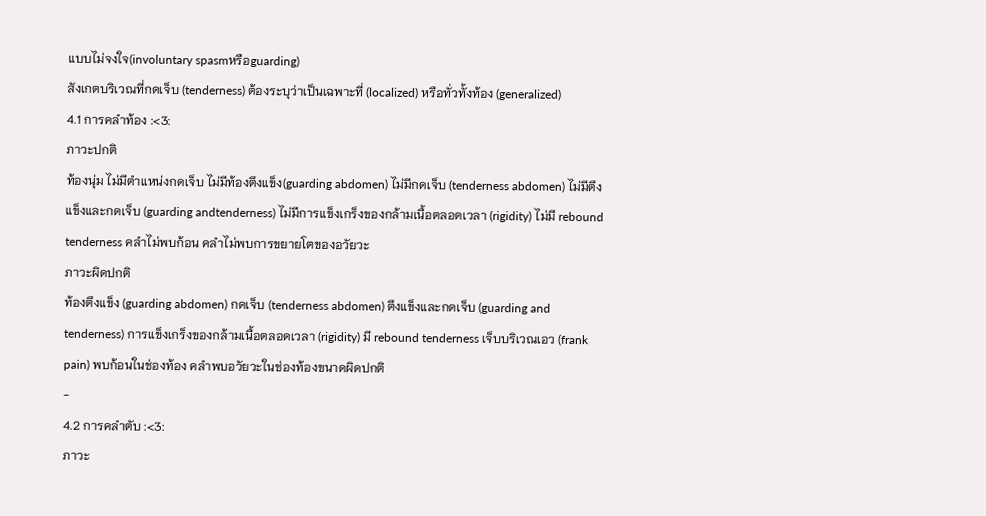แบบไม่จงใจ(involuntary spasmหรือguarding)
สังเกตบริเวณที่กดเจ็บ (tenderness) ต้องระบุว่าเป็นเฉพาะที่ (localized) หรือทั่วทั้งท้อง (generalized)
4.1 การคลำท้อง :<3:
ภาวะปกติ
ท้องนุ่ม ไม่มีตำแหน่งกดเจ็บ ไม่มีท้องตึงแข็ง(guarding abdomen) ไม่มีกดเจ็บ (tenderness abdomen) ไม่มีตึงแข็งและกดเจ็บ (guarding andtenderness) ไม่มีการแข็งเกร็งของกล้ามเนื้อตลอดเวลา (rigidity) ไม่มี rebound tenderness คลำไม่พบก้อน คลำไม่พบการขยายโตของอวัยวะ
ภาวะผิดปกติ
ท้องตึงแข็ง (guarding abdomen) กดเจ็บ (tenderness abdomen) ตึงแข็งและกดเจ็บ (guarding and tenderness) การแข็งเกร็งของกล้ามเนื้อตลอดเวลา (rigidity) มี rebound tenderness เจ็บบริเวณเอว (frank pain) พบก้อนในช่องท้อง คลำพบอวัยวะในช่องท้องขนาดผิดปกติ
-
4.2 การคลำตับ :<3:
ภาวะ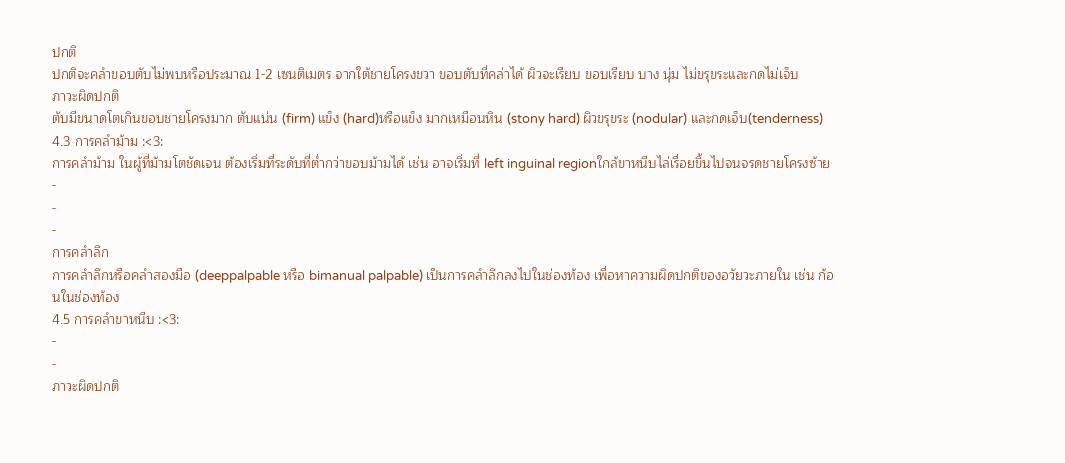ปกติ
ปกติจะคลำขอบตับไม่พบหรือประมาณ 1-2 เซนติเมตร จากใต้ชายโครงขวา ขอบตับที่คล่าได้ ผิวจะเรียบ ขอบเรียบ บาง นุ่ม ไม่ขรุขระและกดไม่เจ็บ
ภาวะผิดปกติ
ตับมีขนาดโตเกินขอบชายโครงมาก ตับแน่น (firm) แข็ง (hard)หรือแข็ง มากเหมือนหิน (stony hard) ผิวขรุขระ (nodular) และกดเจ็บ(tenderness)
4.3 การคลำม้าม :<3:
การคลำม้าม ในผู้ที่ม้ามโตชัดเจน ต้องเริ่มที่ระดับที่ต่ำกว่าขอบม้ามได้ เช่น อาจเริ่มที่ left inguinal regionใกล้ขาหนีบไล่เรื่อยขึ้นไปจนจรดชายโครงซ้าย
-
-
-
การคลำลึก
การคลำลึกหรือคลำสองมือ (deeppalpable หรือ bimanual palpable) เป็นการคลำลึกลงไปในช่องท้อง เพื่อหาความผิดปกติของอวัยวะภายใน เช่น ก้อนในช่องท้อง
4.5 การคลำขาหนีบ :<3:
-
-
ภาวะผิดปกติ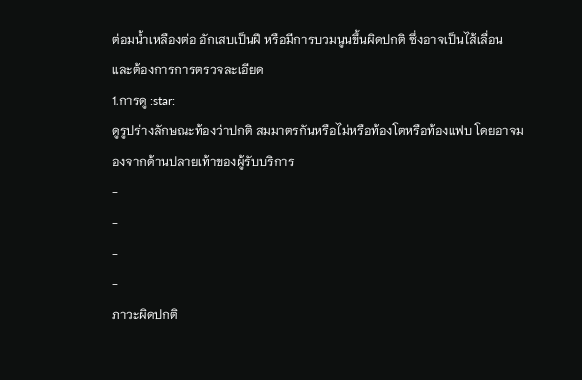ต่อมน้ำเหลืองต่อ อักเสบเป็นฝี หรือมีการบวมนูนขึ้นผิดปกติ ซึ่งอาจเป็นไส้เลื่อน และต้องการการตรวจละเอียด
1.การดู :star:
ดูรูปร่างลักษณะท้องว่าปกติ สมมาตรกันหรือไม่หรือท้องโตหรือท้องแฟบ โดยอาจมองจากด้านปลายเท้าของผู้รับบริการ
-
-
-
-
ภาวะผิดปกติ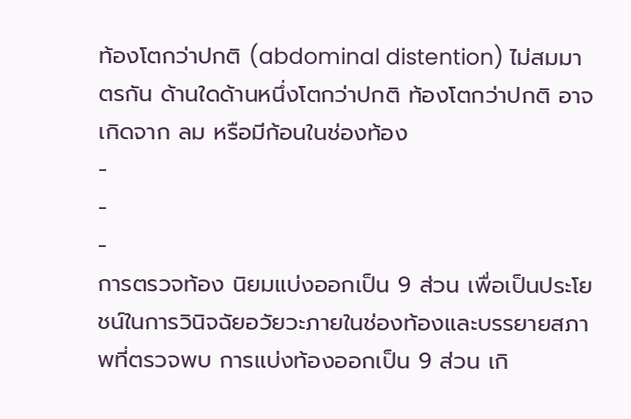ท้องโตกว่าปกติ (abdominal distention) ไม่สมมาตรกัน ด้านใดด้านหนึ่งโตกว่าปกติ ท้องโตกว่าปกติ อาจเกิดจาก ลม หรือมีก้อนในช่องท้อง
-
-
-
การตรวจท้อง นิยมแบ่งออกเป็น 9 ส่วน เพื่อเป็นประโยชน์ในการวินิจฉัยอวัยวะภายในช่องท้องและบรรยายสภาพที่ตรวจพบ การแบ่งท้องออกเป็น 9 ส่วน เกิ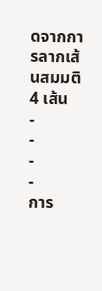ดจากการลากเส้นสมมติ 4 เส้น
-
-
-
-
การ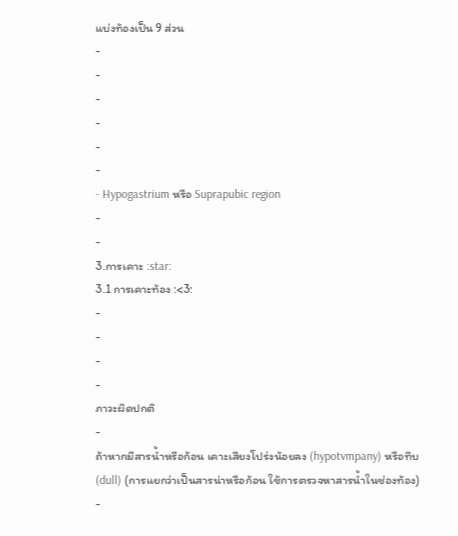แบ่งท้องเป็น 9 ส่วน
-
-
-
-
-
-
- Hypogastrium หรือ Suprapubic region
-
-
3.การเคาะ :star:
3.1 การเคาะท้อง :<3:
-
-
-
-
ภาวะผิดปกติ
-
ถ้าหากมีสารน้ำหรือก้อน เคาะเสียงโปร่งน้อยลง (hypotvmpany) หรือทึบ(dull) (การแยกว่าเป็นสารน่าหรือก้อน ใช้การตรวจหาสารน้ำในช่องท้อง)
-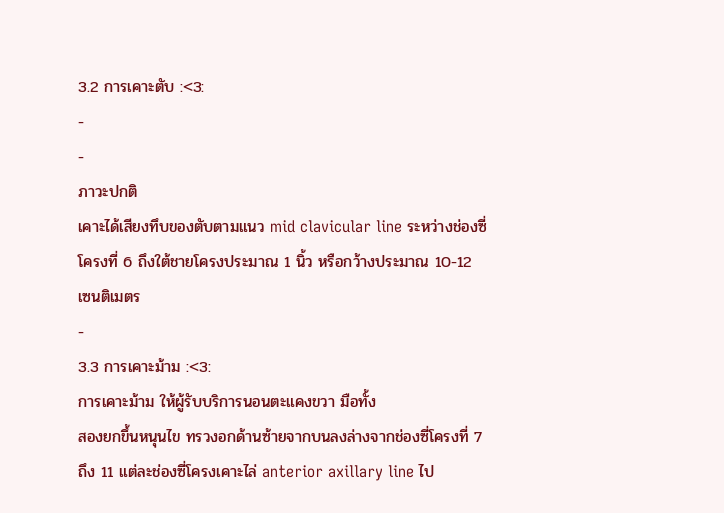3.2 การเคาะตับ :<3:
-
-
ภาวะปกติ
เคาะได้เสียงทึบของตับตามแนว mid clavicular line ระหว่างช่องซี่โครงที่ 6 ถึงใต้ชายโครงประมาณ 1 นิ้ว หรือกว้างประมาณ 10-12 เซนติเมตร
-
3.3 การเคาะม้าม :<3:
การเคาะม้าม ให้ผู้รับบริการนอนตะแคงขวา มือทั้ง
สองยกขึ้นหนุนไข ทรวงอกด้านซ้ายจากบนลงล่างจากช่องซี่โครงที่ 7 ถึง 11 แต่ละช่องซี่โครงเคาะไล่ anterior axillary line ไป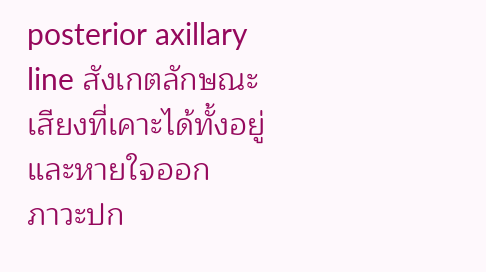posterior axillary line สังเกตลักษณะเสียงที่เคาะได้ทั้งอยู่ และหายใจออก
ภาวะปก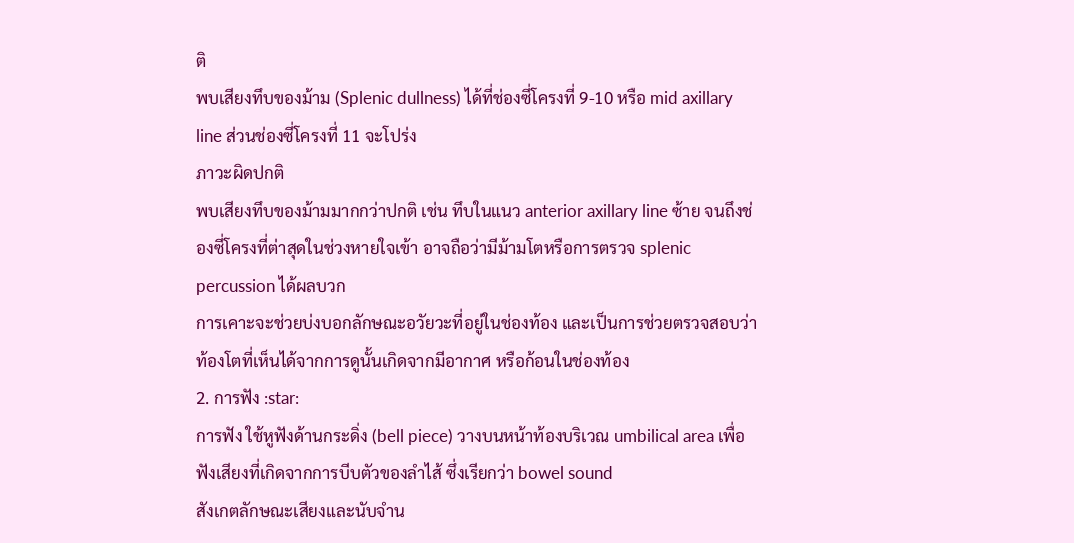ติ
พบเสียงทึบของม้าม (Splenic dullness) ได้ที่ช่องซี่โครงที่ 9-10 หรือ mid axillary line ส่วนช่องซี่โครงที่ 11 จะโปร่ง
ภาวะผิดปกติ
พบเสียงทึบของม้ามมากกว่าปกติ เช่น ทึบในแนว anterior axillary line ซ้าย จนถึงช่องซี่โครงที่ต่าสุดในช่วงหายใจเข้า อาจถือว่ามีม้ามโตหรือการตรวจ splenic percussion ได้ผลบวก
การเคาะจะช่วยบ่งบอกลักษณะอวัยวะที่อยู่ในช่องท้อง และเป็นการช่วยตรวจสอบว่าท้องโตที่เห็นได้จากการดูนั้นเกิดจากมีอากาศ หรือก้อนในช่องท้อง
2. การฟัง :star:
การฟัง ใช้หูฟังด้านกระดิ่ง (bell piece) วางบนหน้าท้องบริเวณ umbilical area เพื่อฟังเสียงที่เกิดจากการบีบตัวของลำไส้ ซึ่งเรียกว่า bowel sound
สังเกตลักษณะเสียงและนับจำน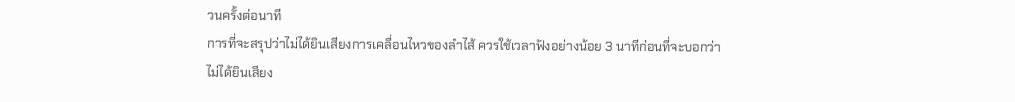วนครั้งต่อนาที
การที่จะสรุปว่าไม่ได้ยินเสียงการเคลื่อนไหวของลำไส้ ควรใช้เวลาฟังอย่างน้อย 3 นาทีก่อนที่จะบอกว่าไม่ได้ยินเสียง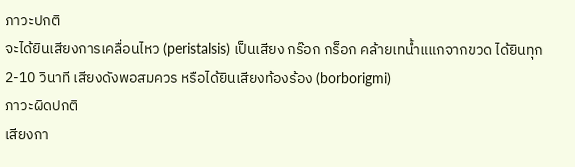ภาวะปกติ
จะได้ยินเสียงการเคลื่อนไหว (peristalsis) เป็นเสียง กร๊อก กร็อก คล้ายเทน้ำแแกจากขวด ได้ยินทุก 2-10 วินาที เสียงดังพอสมควร หรือได้ยินเสียงท้องร้อง (borborigmi)
ภาวะผิดปกติ
เสียงกา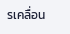รเคลื่อน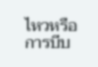ไหวหรือการบีบ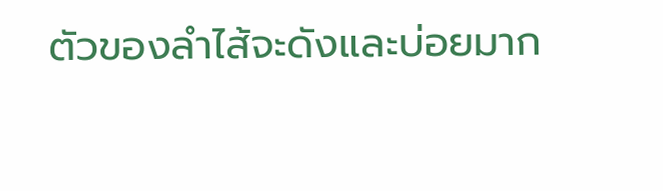ตัวของลำไส้จะดังและบ่อยมาก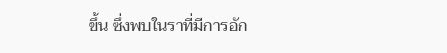ขึ้น ซึ่งพบในราที่มีการอัก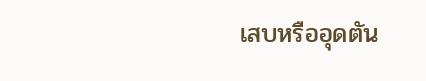เสบหรืออุดตัน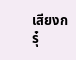เสียงกรุ๋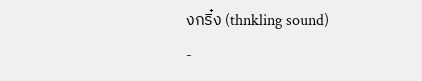งกริ๋ง (thnkling sound)
-